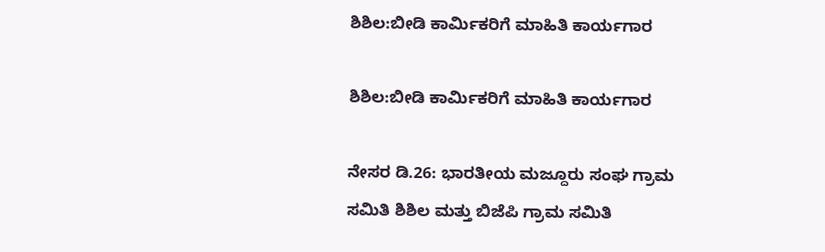ಶಿಶಿಲ:ಬೀಡಿ ಕಾರ್ಮಿಕರಿಗೆ ಮಾಹಿತಿ ಕಾರ್ಯಗಾರ

ಶಿಶಿಲ:ಬೀಡಿ ಕಾರ್ಮಿಕರಿಗೆ ಮಾಹಿತಿ ಕಾರ್ಯಗಾರ

ನೇಸರ ಡಿ.26: ಭಾರತೀಯ ಮಜ್ದೂರು ಸಂಘ ಗ್ರಾಮ ಸಮಿತಿ ಶಿಶಿಲ ಮತ್ತು ಬಿಜೆಪಿ ಗ್ರಾಮ ಸಮಿತಿ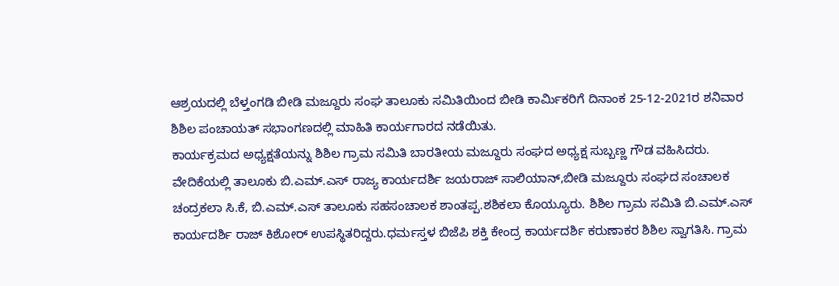ಆಶ್ರಯದಲ್ಲಿ ಬೆಳ್ತಂಗಡಿ ಬೀಡಿ ಮಜ್ದೂರು ಸಂಘ ತಾಲೂಕು ಸಮಿತಿಯಿಂದ ಬೀಡಿ ಕಾರ್ಮಿಕರಿಗೆ ದಿನಾಂಕ 25-12-2021ರ ಶನಿವಾರ ಶಿಶಿಲ ಪಂಚಾಯತ್ ಸಭಾಂಗಣದಲ್ಲಿ ಮಾಹಿತಿ ಕಾರ್ಯಗಾರದ ನಡೆಯಿತು.
ಕಾರ್ಯಕ್ರಮದ ಅಧ್ಯಕ್ಷತೆಯನ್ನು ಶಿಶಿಲ ಗ್ರಾಮ ಸಮಿತಿ ಬಾರತೀಯ ಮಜ್ದೂರು ಸಂಘದ ಅಧ್ಯಕ್ಷ ಸುಬ್ಬಣ್ಣ ಗೌಡ ವಹಿಸಿದರು. ವೇದಿಕೆಯಲ್ಲಿ ತಾಲೂಕು ಬಿ.ಎಮ್.ಎಸ್ ರಾಜ್ಯ ಕಾರ್ಯದರ್ಶಿ ಜಯರಾಜ್ ಸಾಲಿಯಾನ್,ಬೀಡಿ ಮಜ್ದೂರು ಸಂಘದ ಸಂಚಾಲಕ ಚಂದ್ರಕಲಾ ಸಿ.ಕೆ, ಬಿ.ಎಮ್.ಎಸ್ ತಾಲೂಕು ಸಹಸಂಚಾಲಕ ಶಾಂತಪ್ಪ.ಶಶಿಕಲಾ ಕೊಯ್ಯೂರು. ಶಿಶಿಲ ಗ್ರಾಮ ಸಮಿತಿ ಬಿ.ಎಮ್.ಎಸ್ ಕಾರ್ಯದರ್ಶಿ ರಾಜ್ ಕಿಶೋರ್ ಉಪಸ್ಥಿತರಿದ್ದರು.ಧರ್ಮಸ್ತಳ ಬಿಜೆಪಿ ಶಕ್ತಿ ಕೇಂದ್ರ ಕಾರ್ಯದರ್ಶಿ ಕರುಣಾಕರ ಶಿಶಿಲ ಸ್ವಾಗತಿಸಿ. ಗ್ರಾಮ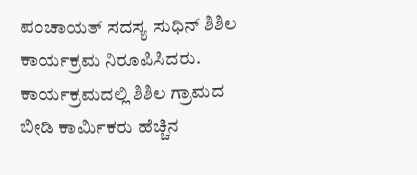ಪಂಚಾಯತ್ ಸದಸ್ಯ ಸುಧಿನ್ ಶಿಶಿಲ ಕಾರ್ಯಕ್ರಮ ನಿರೂಪಿಸಿದರು.
ಕಾರ್ಯಕ್ರಮದಲ್ಲಿ ಶಿಶಿಲ ಗ್ರಾಮದ ಬೀಡಿ ಕಾರ್ಮಿಕರು ಹೆಚ್ಚಿನ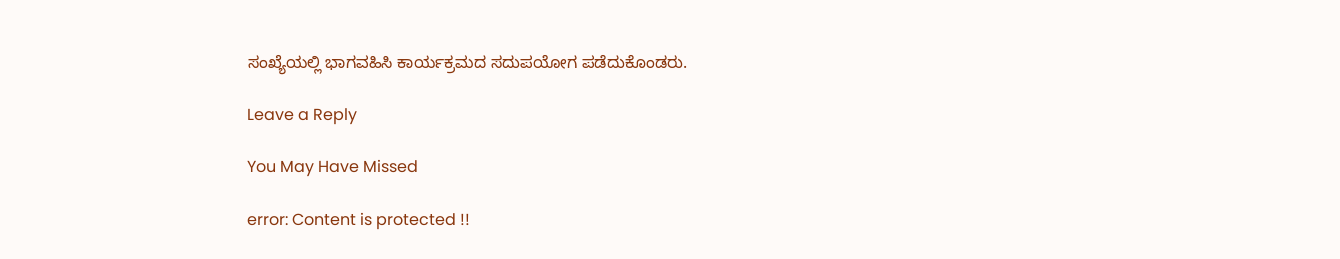ಸಂಖ್ಯೆಯಲ್ಲಿ ಭಾಗವಹಿಸಿ ಕಾರ್ಯಕ್ರಮದ ಸದುಪಯೋಗ ಪಡೆದುಕೊಂಡರು.

Leave a Reply

You May Have Missed

error: Content is protected !!